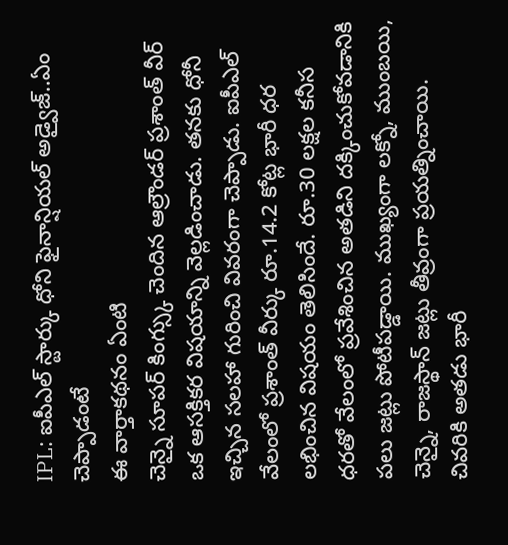IPL: ఐపీఎల్ స్టార్కు ధోని ఫైనాన్షియల్ అడ్వైజ్..ఏం చెప్పాడంటే
ఈ వార్తాకథనం ఏంటి
చెన్నై సూపర్ కింగ్స్కు చెందిన ఆల్రౌండర్ ప్రశాంత్ వీర్ ఒక ఆసక్తికర విషయాన్ని వెల్లడించాడు. తనకు ధోనీ ఇచ్చిన సలహా గురించి వివరంగా చెప్పాడు. ఐపీఎల్ వేలంలో ప్రశాంత్ వీర్కు రూ.14.2 కోట్ల భారీ ధర లభించిన విషయం తెలిసిందే. రూ.30 లక్షల కనీస ధరతో వేలంలో ప్రవేశించిన అతడిని దక్కించుకోవడానికి పలు జట్లు పోటీపడ్డాయి. ముఖ్యంగా లక్నో, ముంబయి, చెన్నై, రాజస్థాన్ జట్లు తీవ్రంగా ప్రయత్నించాయి. చివరికి అతడు భారీ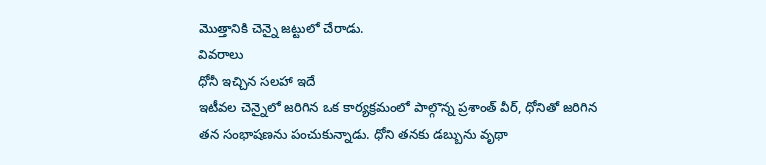మొత్తానికి చెన్నై జట్టులో చేరాడు.
వివరాలు
ధోనీ ఇచ్చిన సలహా ఇదే
ఇటీవల చెన్నైలో జరిగిన ఒక కార్యక్రమంలో పాల్గొన్న ప్రశాంత్ వీర్, ధోనితో జరిగిన తన సంభాషణను పంచుకున్నాడు. ధోని తనకు డబ్బును వృథా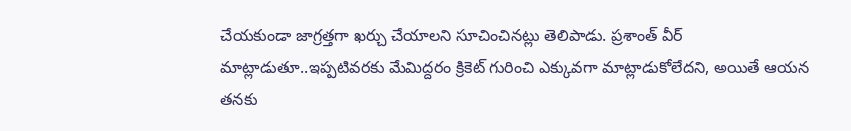చేయకుండా జాగ్రత్తగా ఖర్చు చేయాలని సూచించినట్లు తెలిపాడు. ప్రశాంత్ వీర్ మాట్లాడుతూ..ఇప్పటివరకు మేమిద్దరం క్రికెట్ గురించి ఎక్కువగా మాట్లాడుకోలేదని, అయితే ఆయన తనకు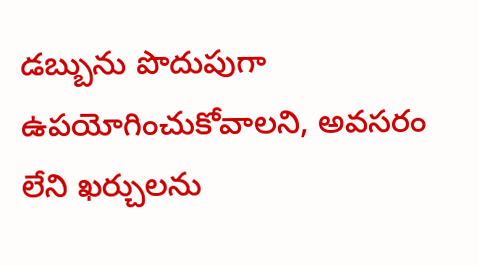డబ్బును పొదుపుగా ఉపయోగించుకోవాలని, అవసరం లేని ఖర్చులను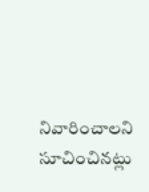నివారించాలని సూచించినట్లు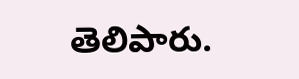తెలిపారు.